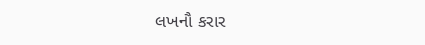લખનૌ કરાર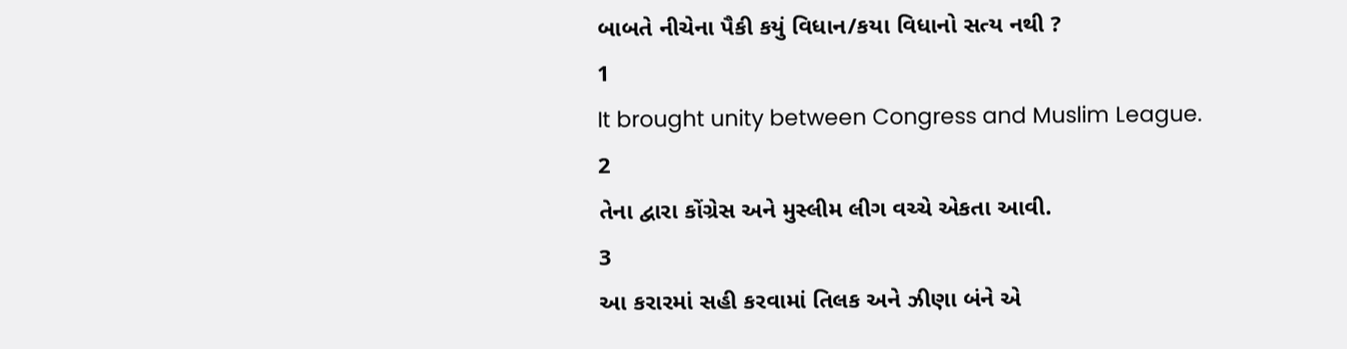બાબતે નીચેના પૈકી કયું વિધાન/કયા વિધાનો સત્ય નથી ?
1
It brought unity between Congress and Muslim League.
2
તેના દ્વારા કોંગ્રેસ અને મુસ્લીમ લીગ વચ્ચે એકતા આવી.
3
આ કરારમાં સહી કરવામાં તિલક અને ઝીણા બંને એ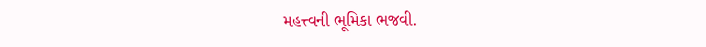મહત્ત્વની ભૂમિકા ભજવી.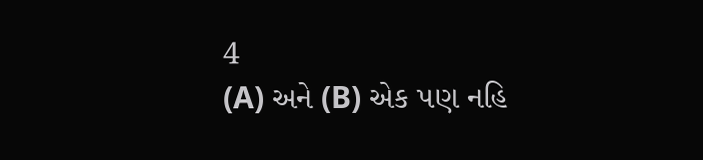4
(A) અને (B) એક પણ નહિ